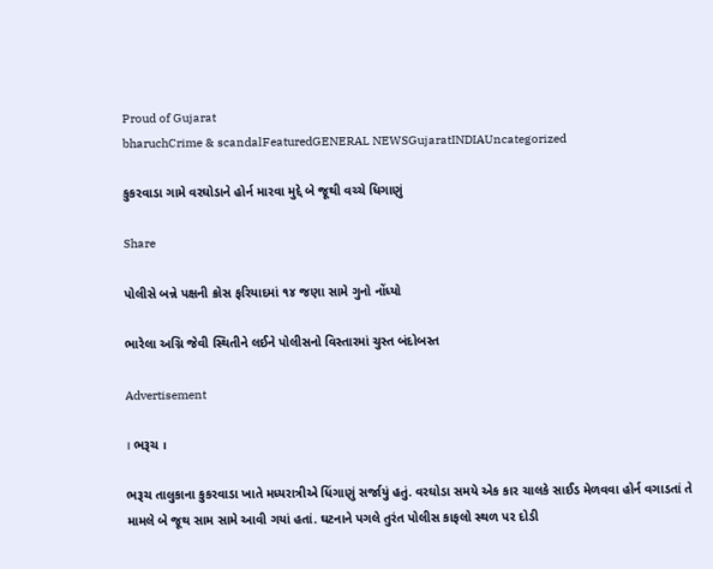Proud of Gujarat
bharuchCrime & scandalFeaturedGENERAL NEWSGujaratINDIAUncategorized

કુકરવાડા ગામે વરઘોડાને હોર્ન મારવા મુદ્દે બે જૂથી વચ્ચે ધિગાણું

Share

પોલીસે બન્ને પક્ષની ક્રોસ ફરિયાદમાં ૧૪ જણા સામે ગુનો નોંધ્યો

ભારેલા અગ્નિ જેવી સ્થિતીને લઈને પોલીસનો વિસ્તારમાં ચુસ્ત બંદોબસ્ત

Advertisement

। ભરૂચ ।

ભરૂચ તાલુકાના કુકરવાડા ખાતે મધ્યરાત્રીએ ધિંગાણું સર્જાયું હતું. વરઘોડા સમયે એક કાર ચાલકે સાઈડ મેળવવા હોર્ન વગાડતાં તે મામલે બે જૂથ સામ સામે આવી ગયાં હતાં. ઘટનાને પગલે તુરંત પોલીસ કાફલો સ્થળ પર દોડી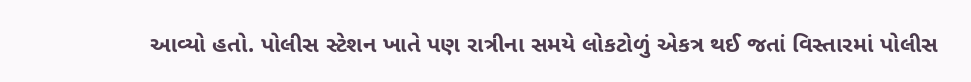આવ્યો હતો. પોલીસ સ્ટેશન ખાતે પણ રાત્રીના સમયે લોકટોળું એકત્ર થઈ જતાં વિસ્તારમાં પોલીસ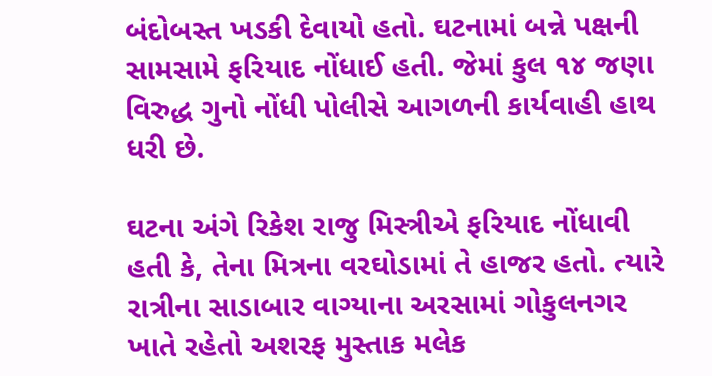બંદોબસ્ત ખડકી દેવાયો હતો. ઘટનામાં બન્ને પક્ષની સામસામે ફરિયાદ નોંધાઈ હતી. જેમાં કુલ ૧૪ જણા વિરુદ્ધ ગુનો નોંધી પોલીસે આગળની કાર્યવાહી હાથ ધરી છે.

ઘટના અંગે રિકેશ રાજુ મિસ્ત્રીએ ફરિયાદ નોંધાવી હતી કે, તેના મિત્રના વરઘોડામાં તે હાજર હતો. ત્યારે રાત્રીના સાડાબાર વાગ્યાના અરસામાં ગોકુલનગર ખાતે રહેતો અશરફ મુસ્તાક મલેક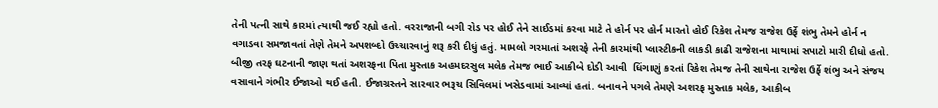તેની પત્ની સાથે કારમાં ત્યાથી જઈ રહ્યો હતો. વરરાજાની બગી રોડ પર હોઈ તેને સાઈડમાં કરવા માટે તે હોર્ન પર હોર્ન મારતો હોઈ રિકેશ તેમજ રાજેશ ઉર્ફે શંભુ તેમને હોર્ન ન વગાડવા સમજાવતાં તેણે તેમને અપશબ્દો ઉચ્ચારવાનું શરૂ કરી દીધું હતું. મામલો ગરમાતાં અશરફે તેની કારમાંથી પ્લાસ્ટીકની લાકડી કાઢી રાજેશના માથામાં સપાટો મારી દીધો હતો. બીજી તરફ ઘટનાની જાણ થતાં અશરફના પિતા મુસ્તાક અહમદરસુલ મલેક તેમજ ભાઈ આકીબે દોડી આવી  ધિંગાણું કરતાં રિકેશ તેમજ તેની સાથેના રાજેશ ઉર્ફે શંભુ અને સંજય વસાવાને ગંભીર ઈજાઓ થઈ હતી. ઈજાગ્રસ્તને સારવાર ભરૂચ સિવિલમાં ખસેડવામાં આવ્યાં હતાં. બનાવને પગલે તેમણે અશરફ મુસ્તાક મલેક, આકીબ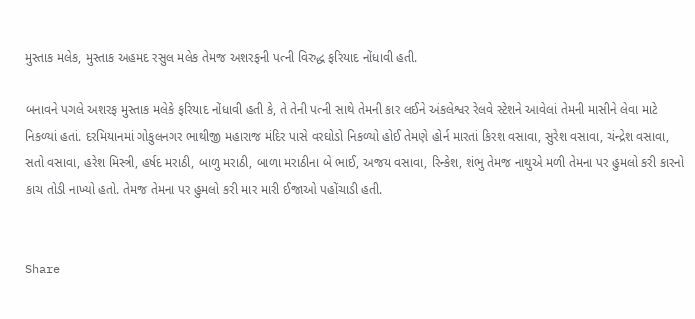મુસ્તાક મલેક, મુસ્તાક અહમદ રસુલ મલેક તેમજ અશરફની પત્ની વિરુદ્ધ ફરિયાદ નોંધાવી હતી.

બનાવને પગલે અશરફ મુસ્તાક મલેકે ફરિયાદ નોંધાવી હતી કે, તે તેની પત્ની સાથે તેમની કાર લઈને અંકલેશ્વર રેલવે સ્ટેશને આવેલાં તેમની માસીને લેવા માટે નિકળ્યાં હતાં. દરમિયાનમાં ગોકુલનગર ભાથીજી મહારાજ મંદિર પાસે વરઘોડો નિકળ્યો હોઈ તેમણે હોર્ન મારતાં કિરશ વસાવા, સુરેશ વસાવા, ચંન્દ્રેશ વસાવા, સતો વસાવા, હરેશ મિસ્ત્રી, હર્ષદ મરાઠી, બાળુ મરાઠી, બાળા મરાઠીના બે ભાઈ, અજય વસાવા, રિન્કેશ, શંભુ તેમજ નાથુએ મળી તેમના પર હુમલો કરી કારનો કાચ તોડી નાખ્યો હતો. તેમજ તેમના પર હુમલો કરી માર મારી ઈજાઓ પહોંચાડી હતી.


Share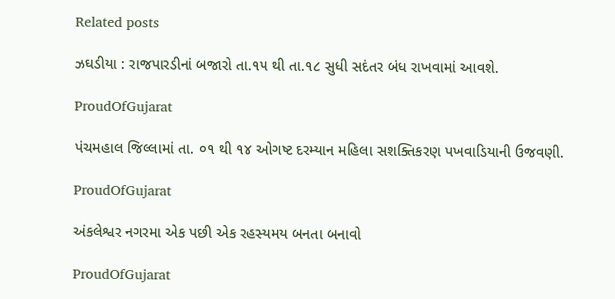Related posts

ઝઘડીયા : રાજપારડીનાં બજારો તા.૧૫ થી તા.૧૮ સુધી સદંતર બંધ રાખવામાં આવશે.

ProudOfGujarat

પંચમહાલ જિલ્લામાં તા. ૦૧ થી ૧૪ ઓગષ્ટ દરમ્યાન મહિલા સશક્તિકરણ પખવાડિયાની ઉજવણી.

ProudOfGujarat

અંકલેશ્વર નગરમા એક પછી એક રહસ્યમય બનતા બનાવો

ProudOfGujarat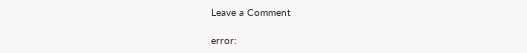Leave a Comment

error: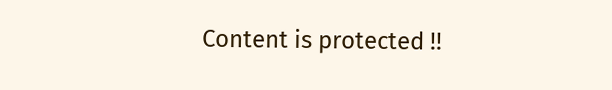Content is protected !!